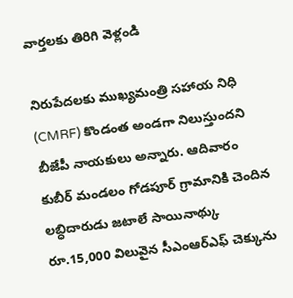వార్తలకు తిరిగి వెళ్లండి

నిరుపేదలకు ముఖ్యమంత్రి సహాయ నిధి (CMRF) కొండంత అండగా నిలుస్తుందని బీజేపీ నాయకులు అన్నారు. ఆదివారం కుబీర్ మండలం గోడపూర్ గ్రామానికి చెందిన లబ్ధిదారుడు జటాలే సాయినాథ్కు రూ.15,000 విలువైన సీఎంఆర్ఎఫ్ చెక్కును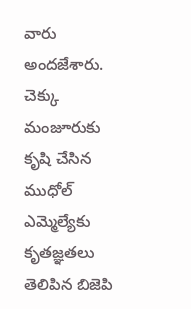వారు అందజేశారు.
చెక్కు మంజూరుకు కృషి చేసిన ముధోల్ ఎమ్మెల్యేకు కృతజ్ఞతలు తెలిపిన బిజెపి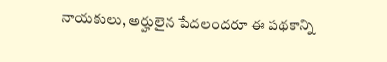నాయకులు, అర్హులైన పేదలందరూ ఈ పథకాన్ని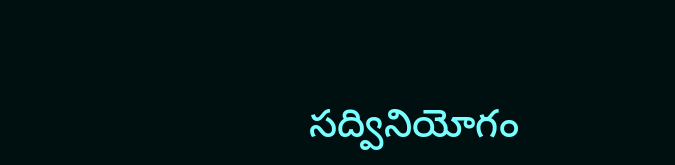సద్వినియోగం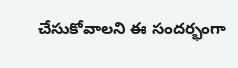చేసుకోవాలని ఈ సందర్భంగా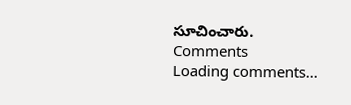సూచించారు.
Comments
Loading comments...